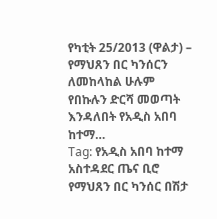የካቲት 25/2013 (ዋልታ) – የማህጸን በር ካንሰርን ለመከላከል ሁሉም የበኩሉን ድርሻ መወጣት እንዳለበት የአዲስ አበባ ከተማ…
Tag: የአዲስ አበባ ከተማ አስተዳደር ጤና ቢሮ
የማህጸን በር ካንሰር በሽታ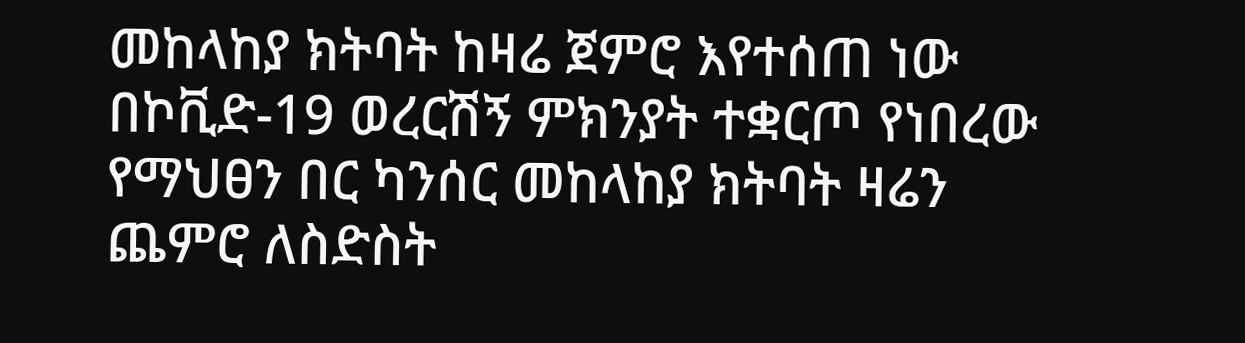መከላከያ ክትባት ከዛሬ ጀምሮ እየተሰጠ ነው
በኮቪድ-19 ወረርሽኝ ምክንያት ተቋርጦ የነበረው የማህፀን በር ካንሰር መከላከያ ክትባት ዛሬን ጨምሮ ለስድስት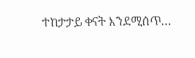ተከታታይ ቀናት እንደሚሰጥ…